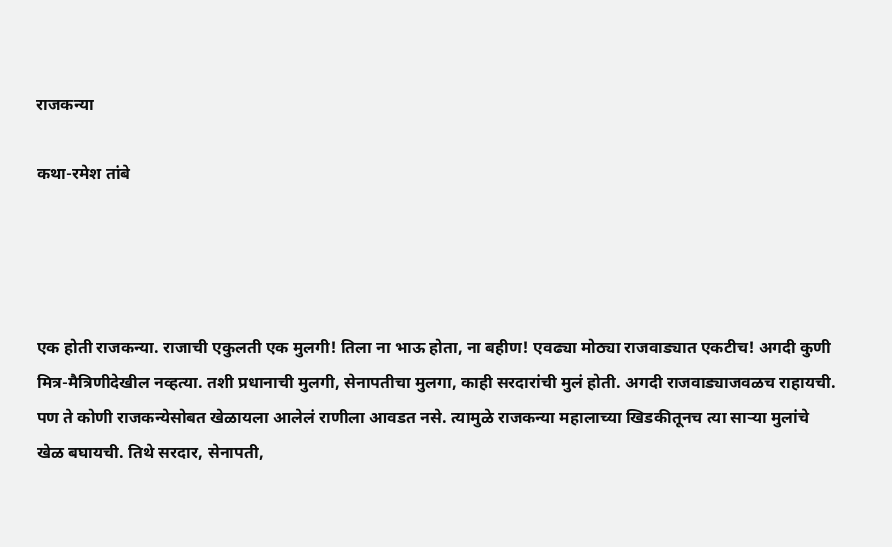राजकन्या

कथा-रमेश तांबे




एक होती राजकन्या. राजाची एकुलती एक मुलगी! तिला ना भाऊ होता, ना बहीण! एवढ्या मोठ्या राजवाड्यात एकटीच! अगदी कुणी मित्र-मैत्रिणीदेखील नव्हत्या. तशी प्रधानाची मुलगी, सेनापतीचा मुलगा, काही सरदारांची मुलं होती. अगदी राजवाड्याजवळच राहायची. पण ते कोणी राजकन्येसोबत खेळायला आलेलं राणीला आवडत नसे. त्यामुळे राजकन्या महालाच्या खिडकीतूनच त्या साऱ्या मुलांचे खेळ बघायची. तिथे सरदार, सेनापती,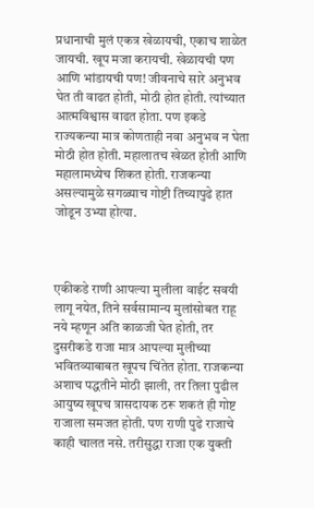प्रधानाची मुलं एकत्र खेळायची, एकाच शाळेत जायची. खूप मजा करायची. खेळायची पण आणि भांडायची पण! जीवनाचे सारे अनुभव घेत ती वाढत होती, मोठी होत होती. त्यांच्यात आत्मविश्वास वाढत होता. पण इकडे राज्यकन्या मात्र कोणताही नवा अनुभव न घेता मोठी होत होती. महालातच खेळत होती आणि महालामध्येच शिकत होती. राजकन्या असल्यामुळे सगळ्याच गोष्टी तिच्यापुढे हात जोडून उभ्या होत्या.



एकीकडे राणी आपल्या मुलीला वाईट सवयी लागू नयेत, तिने सर्वसामान्य मुलांसोबत राहू नये म्हणून अति काळजी घेत होती, तर दुसरीकडे राजा मात्र आपल्या मुलीच्या भवितव्याबाबत खूपच चिंतेत होता. राजकन्या अशाच पद्धतीने मोठी झाली, तर तिला पुढील आयुष्य खूपच त्रासदायक ठरू शकतं ही गोष्ट राजाला समजत होती. पण राणी पुढे राजाचे काही चालत नसे. तरीसुद्धा राजा एक युक्ती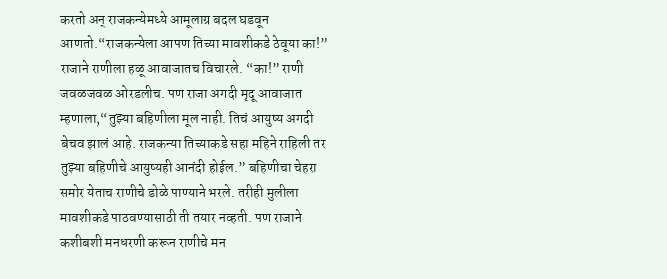करतो अन् राजकन्येमध्ये आमूलाग्र बदल घडवून आणतो.“राजकन्येला आपण तिच्या मावशीकडे ठेवूया का!” राजाने राणीला हळू आवाजातच विचारले. “का!” राणी जवळजवळ ओरडलीच. पण राजा अगदी मृदू आवाजात म्हणाला,“तुझ्या बहिणीला मूल नाही. तिचं आयुष्य अगदी बेचव झालं आहे. राजकन्या तिच्याकडे सहा महिने राहिली तर तुझ्या बहिणीचे आयुष्यही आनंदी होईल.” बहिणीचा चेहरा समोर येताच राणीचे डोळे पाण्याने भरले. तरीही मुलीला मावशीकडे पाठवण्यासाठी ती तयार नव्हती. पण राजाने कशीबशी मनधरणी करून राणीचे मन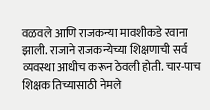वळवले आणि राजकन्या मावशीकडे रवाना झाली. राजाने राजकन्येच्या शिक्षणाची सर्व व्यवस्था आधीच करून ठेवली होती. चार-पाच शिक्षक तिच्यासाठी नेमले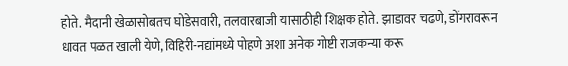होते. मैदानी खेळासोबतच घोडेसवारी, तलवारबाजी यासाठीही शिक्षक होते. झाडावर चढणे, डोंगरावरून धावत पळत खाली येणे, विहिरी-नद्यांमध्ये पोहणे अशा अनेक गोष्टी राजकन्या करू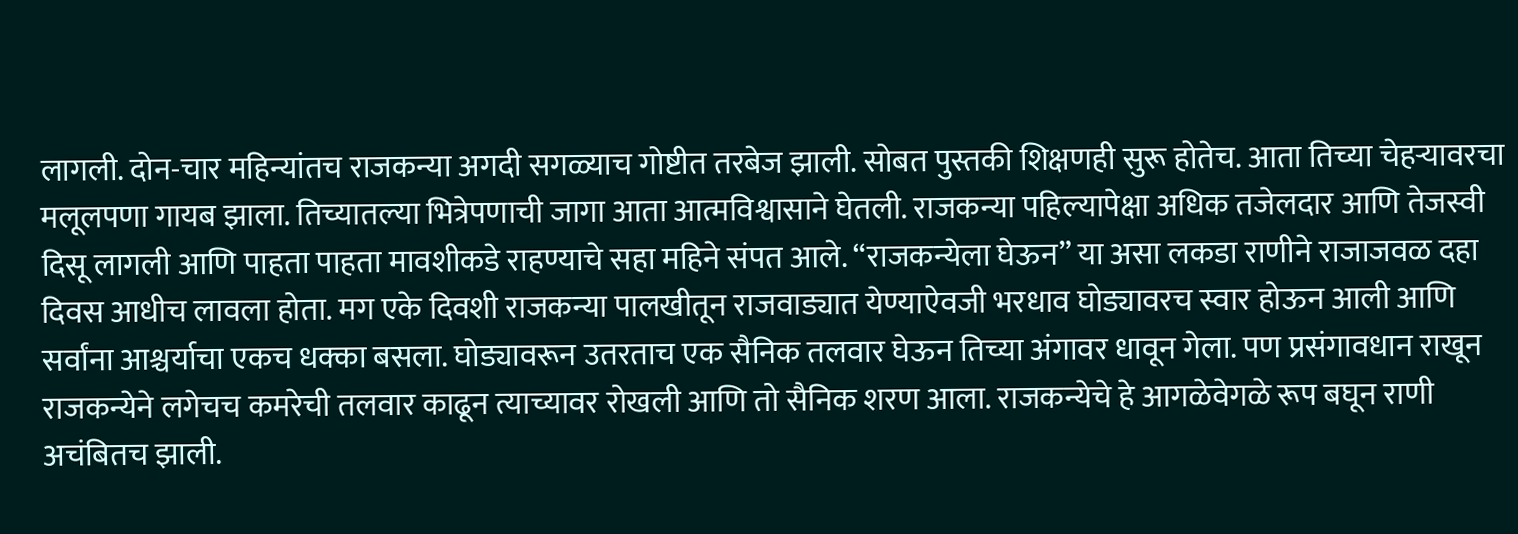लागली. दोन-चार महिन्यांतच राजकन्या अगदी सगळ्याच गोष्टीत तरबेज झाली. सोबत पुस्तकी शिक्षणही सुरू होतेच. आता तिच्या चेहऱ्यावरचा मलूलपणा गायब झाला. तिच्यातल्या भित्रेपणाची जागा आता आत्मविश्वासाने घेतली. राजकन्या पहिल्यापेक्षा अधिक तजेलदार आणि तेजस्वी दिसू लागली आणि पाहता पाहता मावशीकडे राहण्याचे सहा महिने संपत आले. “राजकन्येला घेऊन” या असा लकडा राणीने राजाजवळ दहा दिवस आधीच लावला होता. मग एके दिवशी राजकन्या पालखीतून राजवाड्यात येण्याऐवजी भरधाव घोड्यावरच स्वार होऊन आली आणि सर्वांना आश्चर्याचा एकच धक्का बसला. घोड्यावरून उतरताच एक सैनिक तलवार घेऊन तिच्या अंगावर धावून गेला. पण प्रसंगावधान राखून राजकन्येने लगेचच कमरेची तलवार काढून त्याच्यावर रोखली आणि तो सैनिक शरण आला. राजकन्येचे हे आगळेवेगळे रूप बघून राणी अचंबितच झाली.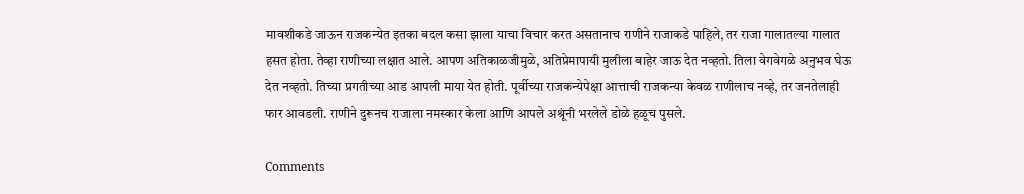मावशीकडे जाऊन राजकन्येत इतका बदल कसा झाला याचा विचार करत असतानाच राणीने राजाकडे पाहिले, तर राजा गालातल्या गालात हसत होता. तेव्हा राणीच्या लक्षात आले. आपण अतिकाळजीमुळे, अतिप्रेमापायी मुलीला बाहेर जाऊ देत नव्हतो. तिला वेगवेगळे अनुभव घेऊ देत नव्हतो. तिच्या प्रगतीच्या आड आपली माया येत होती. पूर्वीच्या राजकन्येपेक्षा आत्ताची राजकन्या केवळ राणीलाच नव्हे, तर जनतेलाही फार आवडली. राणीने दुरूनच राजाला नमस्कार केला आणि आपले अश्रूंनी भरलेले डोळे हळूच पुसले.

Comments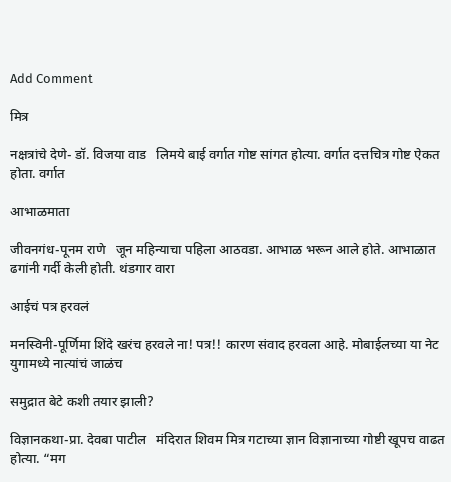Add Comment

मित्र

नक्षत्रांचे देणे- डॉ. विजया वाड   लिमये बाई वर्गात गोष्ट सांगत होत्या. वर्गात दत्तचित्र गोष्ट ऐकत होता. वर्गात

आभाळमाता

जीवनगंध-पूनम राणे   जून महिन्याचा पहिला आठवडा. आभाळ भरून आले होते. आभाळात ढगांनी गर्दी केली होती. थंडगार वारा

आईचं पत्र हरवलं

मनस्विनी-पूर्णिमा शिंदे खरंच हरवले ना! पत्र!! कारण संवाद हरवला आहे. मोबाईलच्या या नेट युगामध्ये नात्यांचं जाळंच

समुद्रात बेटे कशी तयार झाली?

विज्ञानकथा-प्रा. देवबा पाटील   मंदिरात शिवम मित्र गटाच्या ज्ञान विज्ञानाच्या गोष्टी खूपच वाढत होत्या. “मग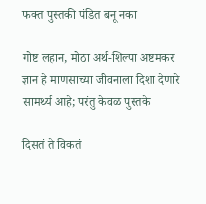फक्त पुस्तकी पंडित बनू नका

गोष्ट लहान, मोठा अर्थ-शिल्पा अष्टमकर   ज्ञान हे माणसाच्या जीवनाला दिशा देणारे सामर्थ्य आहे; परंतु केवळ पुस्तके

दिसतं ते विकतं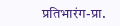प्रतिभारंग-प्रा.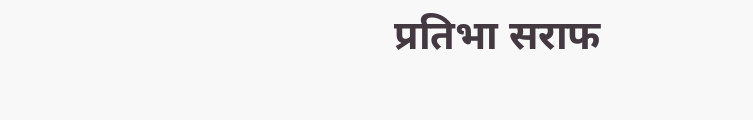प्रतिभा सराफ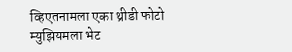व्हिएतनामला एका थ्रीडी फोटो म्युझियमला भेट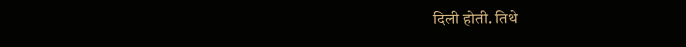दिली होती. तिथे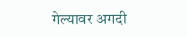गेल्यावर अगदी